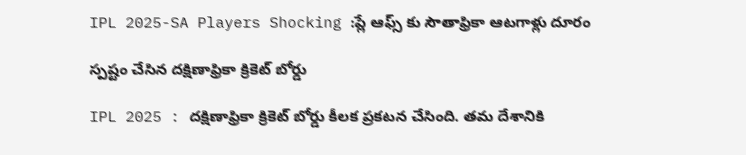IPL 2025-SA Players Shocking :ప్లే ఆఫ్స్ కు సౌతాఫ్రికా ఆట‌గాళ్లు దూరం

స్ప‌ష్టం చేసిన ద‌క్షిణాఫ్రికా క్రికెట్ బోర్డు

IPL 2025 : ద‌క్షిణాఫ్రికా క్రికెట్ బోర్డు కీల‌క ప్ర‌క‌ట‌న చేసింది. త‌మ దేశానికి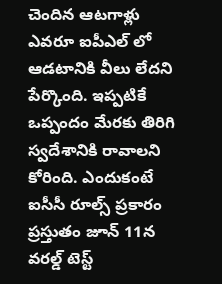చెందిన ఆట‌గాళ్లు ఎవ‌రూ ఐపీఎల్ లో ఆడ‌టానికి వీలు లేద‌ని పేర్కొంది. ఇప్ప‌టికే ఒప్పందం మేర‌కు తిరిగి స్వ‌దేశానికి రావాల‌ని కోరింది. ఎందుకంటే ఐసీసీ రూల్స్ ప్ర‌కారం ప్ర‌స్తుతం జూన్ 11న వ‌ర‌ల్డ్ టెస్ట్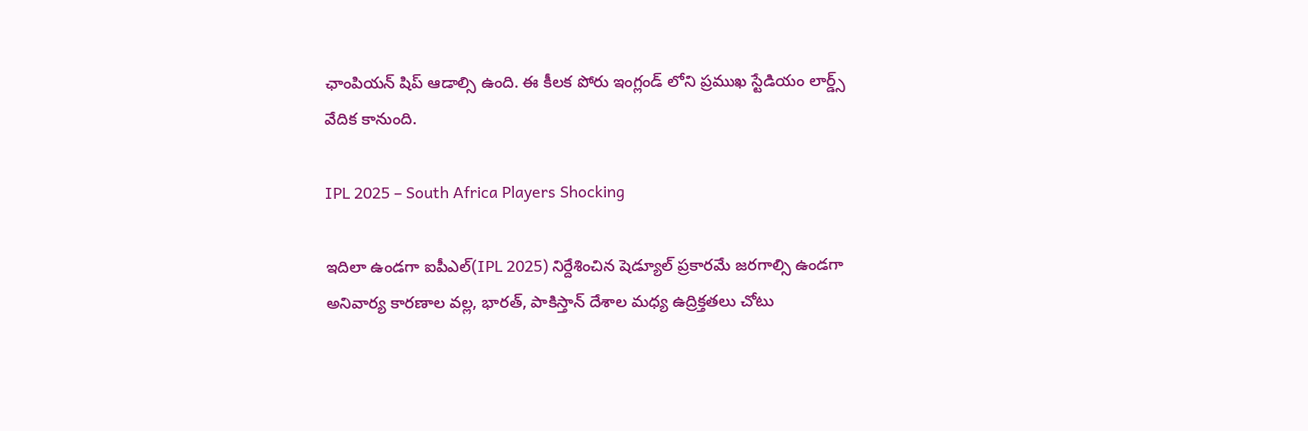ఛాంపియ‌న్ షిప్ ఆడాల్సి ఉంది. ఈ కీల‌క పోరు ఇంగ్లండ్ లోని ప్ర‌ముఖ స్టేడియం లార్డ్స్ వేదిక కానుంది.

IPL 2025 – South Africa Players Shocking

ఇదిలా ఉండ‌గా ఐపీఎల్(IPL 2025) నిర్దేశించిన షెడ్యూల్ ప్ర‌కార‌మే జ‌ర‌గాల్సి ఉండ‌గా అనివార్య కార‌ణాల వ‌ల్ల‌, భార‌త్, పాకిస్తాన్ దేశాల మ‌ధ్య ఉద్రిక్త‌త‌లు చోటు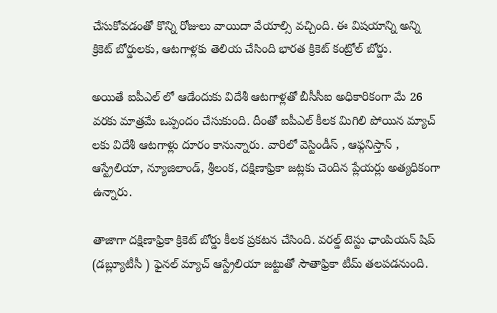చేసుకోవ‌డంతో కొన్ని రోజులు వాయిదా వేయాల్సి వ‌చ్చింది. ఈ విష‌యాన్ని అన్ని క్రికెట్ బోర్డుల‌కు, ఆట‌గాళ్ల‌కు తెలియ చేసింది భార‌త క్రికెట్ కంట్రోల్ బోర్డు.

అయితే ఐపీఎల్ లో ఆడేందుకు విదేశీ ఆటగాళ్ల‌తో బీసీసీఐ అధికారికంగా మే 26 వ‌ర‌కు మాత్ర‌మే ఒప్పందం చేసుకుంది. దీంతో ఐపీఎల్ కీల‌క మిగిలి పోయిన మ్యాచ్ ల‌కు విదేశీ ఆట‌గాళ్లు దూరం కానున్నారు. వారిలో వెస్టిండీస్ , ఆఫ్గ‌నిస్తాన్ , ఆస్ట్రేలియా, న్యూజిలాండ్, శ్రీ‌లంక‌, ద‌క్షిణాఫ్రికా జ‌ట్ల‌కు చెందిన ప్లేయ‌ర్లు అత్య‌ధికంగా ఉన్నారు.

తాజాగా ద‌క్షిణాఫ్రికా క్రికెట్ బోర్డు కీల‌క ప్ర‌క‌ట‌న చేసింది. వ‌ర‌ల్డ్ టెస్టు ఛాంపియ‌న్ షిప్ (డ‌బ్ల్యూటీసీ ) ఫైన‌ల్ మ్యాచ్ ఆస్ట్రేలియా జ‌ట్టుతో సౌతాఫ్రికా టీమ్ త‌ల‌ప‌డ‌నుంది.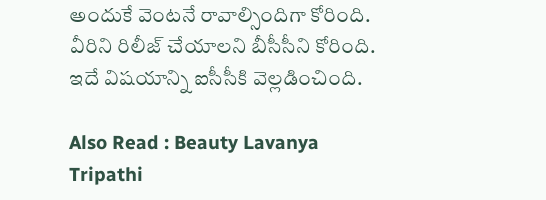అందుకే వెంట‌నే రావాల్సిందిగా కోరింది. వీరిని రిలీజ్ చేయాల‌ని బీసీసీని కోరింది. ఇదే విష‌యాన్ని ఐసీసీకి వెల్ల‌డించింది.

Also Read : Beauty Lavanya Tripathi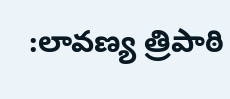:లావ‌ణ్య త్రిపాఠి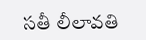స‌తీ లీలావ‌తి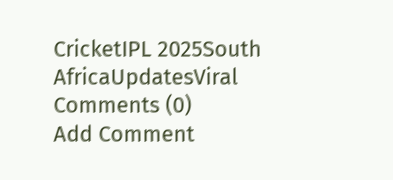CricketIPL 2025South AfricaUpdatesViral
Comments (0)
Add Comment